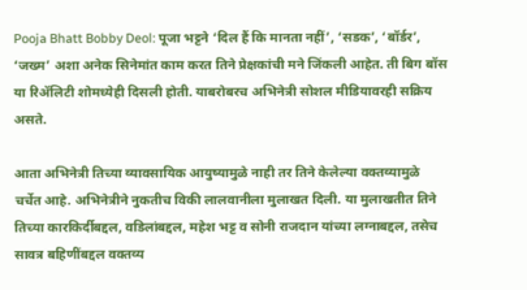Pooja Bhatt Bobby Deol: पूजा भट्टने ‘दिल हैं कि मानता नहीं’, ‘सडक’, ‘बॉर्डर’, ‘जख्म’ अशा अनेक सिनेमांत काम करत तिने प्रेक्षकांची मने जिंकली आहेत. ती बिग बॉस या रिॲलिटी शोमध्येही दिसली होती. याबरोबरच अभिनेत्री सोशल मीडियावरही सक्रिय असते.

आता अभिनेत्री तिच्या व्यावसायिक आयुष्यामुळे नाही तर तिने केलेल्या वक्तव्यामुळे चर्चेत आहे. अभिनेत्रीने नुकतीच विकी लालवानीला मुलाखत दिली. या मुलाखतीत तिने तिच्या कारकि‍र्दीबद्दल, वडिलांबद्दल, महेश भट्ट व सोनी राजदान यांच्या लग्नाबद्दल, तसेच सावत्र बहि‍णींबद्दल वक्तव्य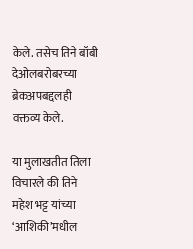केले. तसेच तिने बॉबी देओलबरोबरच्या ब्रेकअपबद्दलही वक्तव्य केले.

या मुलाखतीत तिला विचारले की तिने महेश भट्ट यांच्या ‘आशिकी’मधील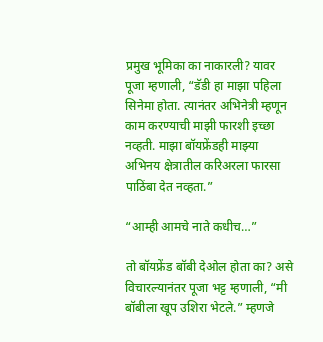प्रमुख भूमिका का नाकारली? यावर पूजा म्हणाली, “डॅडी हा माझा पहिला सिनेमा होता. त्यानंतर अभिनेत्री म्हणून काम करण्याची माझी फारशी इच्छा नव्हती. माझा बॉयफ्रेंडही माझ्या अभिनय क्षेत्रातील करिअरला फारसा पाठिंबा देत नव्हता.”

“आम्ही आमचे नाते कधीच…”

तो बॉयफ्रेंड बॉबी देओल होता का? असे विचारल्यानंतर पूजा भट्ट म्हणाली, “मी बॉबीला खूप उशिरा भेटले.” म्हणजे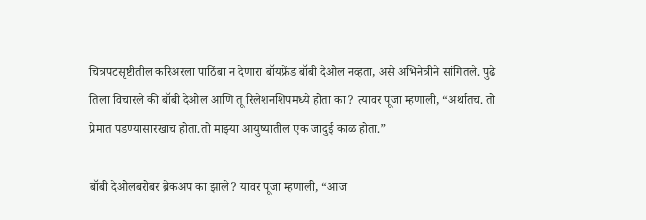चित्रपटसृष्टीतील करिअरला पाठिंबा न देणारा बॉयफ्रेंड बॉबी देओल नव्हता, असे अभिनेत्रीने सांगितले. पुढे तिला विचारले की बॉबी देओल आणि तू रिलेशनशिपमध्ये होता का? त्यावर पूजा म्हणाली, “अर्थातच. तो प्रेमात पडण्यासारखाच होता.तो माझ्या आयुष्यातील एक जादुई काळ होता.”

बॉबी देओलबरोबर ब्रेकअप का झाले? यावर पूजा म्हणाली, “आज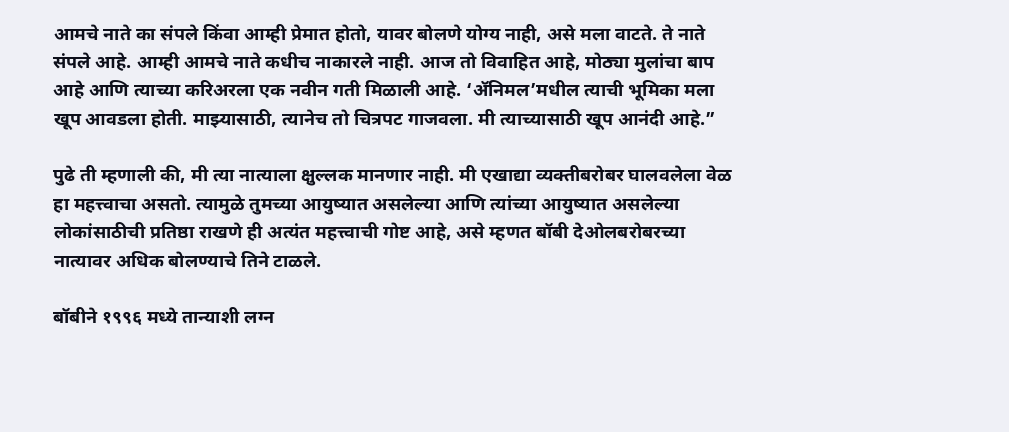आमचे नाते का संपले किंवा आम्ही प्रेमात होतो, यावर बोलणे योग्य नाही, असे मला वाटते. ते नाते संपले आहे. आम्ही आमचे नाते कधीच नाकारले नाही. आज तो विवाहित आहे, मोठ्या मुलांचा बाप आहे आणि त्याच्या करिअरला एक नवीन गती मिळाली आहे. ‘ॲनिमल’मधील त्याची भूमिका मला खूप आवडला होती. माझ्यासाठी, त्यानेच तो चित्रपट गाजवला. मी त्याच्यासाठी खूप आनंदी आहे.”

पुढे ती म्हणाली की, मी त्या नात्याला क्षुल्लक मानणार नाही. मी एखाद्या व्यक्तीबरोबर घालवलेला वेळ हा महत्त्वाचा असतो. त्यामुळे तुमच्या आयुष्यात असलेल्या आणि त्यांच्या आयुष्यात असलेल्या लोकांसाठीची प्रतिष्ठा राखणे ही अत्यंत महत्त्वाची गोष्ट आहे, असे म्हणत बॉबी देओलबरोबरच्या नात्यावर अधिक बोलण्याचे तिने टाळले.

बॉबीने १९९६ मध्ये तान्याशी लग्न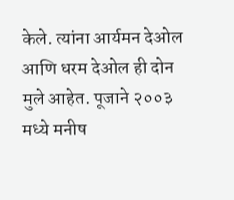केले. त्यांना आर्यमन देओल आणि धरम देओल ही दोन मुले आहेत. पूजाने २००३ मध्ये मनीष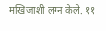मखिजाशी लग्न केले. ११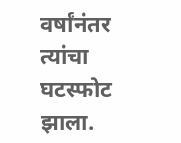वर्षांनंतर त्यांचा घटस्फोट झाला.